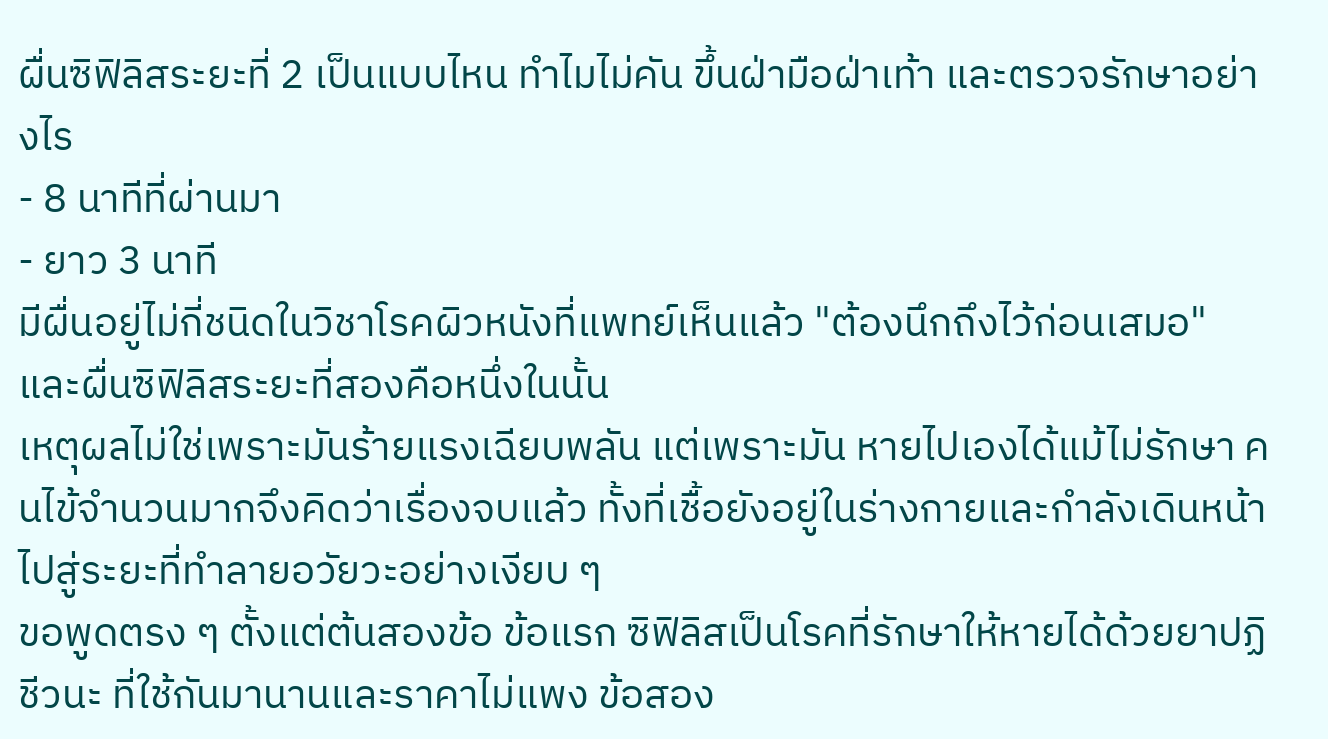ผื่นซิฟิลิสระยะที่ 2 เป็นแบบไหน ทำไมไม่คัน ขึ้นฝ่ามือฝ่าเท้า และตรวจรักษาอย่างไร
- 8 นาทีที่ผ่านมา
- ยาว 3 นาที
มีผื่นอยู่ไม่กี่ชนิดในวิชาโรคผิวหนังที่แพทย์เห็นแล้ว "ต้องนึกถึงไว้ก่อนเสมอ" และผื่นซิฟิลิสระยะที่สองคือหนึ่งในนั้น
เหตุผลไม่ใช่เพราะมันร้ายแรงเฉียบพลัน แต่เพราะมัน หายไปเองได้แม้ไม่รักษา คนไข้จำนวนมากจึงคิดว่าเรื่องจบแล้ว ทั้งที่เชื้อยังอยู่ในร่างกายและกำลังเดินหน้าไปสู่ระยะที่ทำลายอวัยวะอย่างเงียบ ๆ
ขอพูดตรง ๆ ตั้งแต่ต้นสองข้อ ข้อแรก ซิฟิลิสเป็นโรคที่รักษาให้หายได้ด้วยยาปฏิชีวนะ ที่ใช้กันมานานและราคาไม่แพง ข้อสอง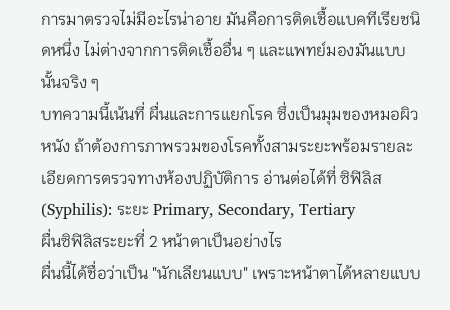การมาตรวจไม่มีอะไรน่าอาย มันคือการติดเชื้อแบคทีเรียชนิดหนึ่ง ไม่ต่างจากการติดเชื้ออื่น ๆ และแพทย์มองมันแบบนั้นจริง ๆ
บทความนี้เน้นที่ ผื่นและการแยกโรค ซึ่งเป็นมุมของหมอผิวหนัง ถ้าต้องการภาพรวมของโรคทั้งสามระยะพร้อมรายละเอียดการตรวจทางห้องปฏิบัติการ อ่านต่อได้ที่ ซิฟิลิส (Syphilis): ระยะ Primary, Secondary, Tertiary
ผื่นซิฟิลิสระยะที่ 2 หน้าตาเป็นอย่างไร
ผื่นนี้ได้ชื่อว่าเป็น "นักเลียนแบบ" เพราะหน้าตาได้หลายแบบ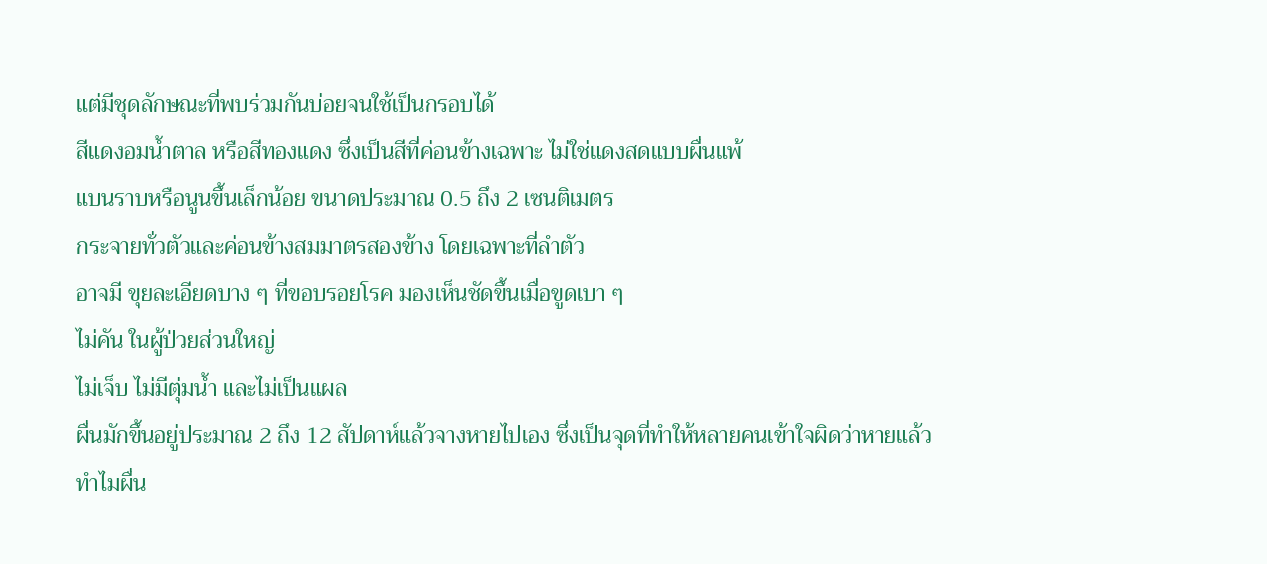แต่มีชุดลักษณะที่พบร่วมกันบ่อยจนใช้เป็นกรอบได้
สีแดงอมน้ำตาล หรือสีทองแดง ซึ่งเป็นสีที่ค่อนข้างเฉพาะ ไม่ใช่แดงสดแบบผื่นแพ้
แบนราบหรือนูนขึ้นเล็กน้อย ขนาดประมาณ 0.5 ถึง 2 เซนติเมตร
กระจายทั่วตัวและค่อนข้างสมมาตรสองข้าง โดยเฉพาะที่ลำตัว
อาจมี ขุยละเอียดบาง ๆ ที่ขอบรอยโรค มองเห็นชัดขึ้นเมื่อขูดเบา ๆ
ไม่คัน ในผู้ป่วยส่วนใหญ่
ไม่เจ็บ ไม่มีตุ่มน้ำ และไม่เป็นแผล
ผื่นมักขึ้นอยู่ประมาณ 2 ถึง 12 สัปดาห์แล้วจางหายไปเอง ซึ่งเป็นจุดที่ทำให้หลายคนเข้าใจผิดว่าหายแล้ว
ทำไมผื่น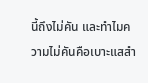นี้ถึงไม่คัน และทำไมความไม่คันคือเบาะแสสำ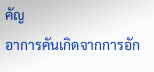คัญ
อาการคันเกิดจากการอัก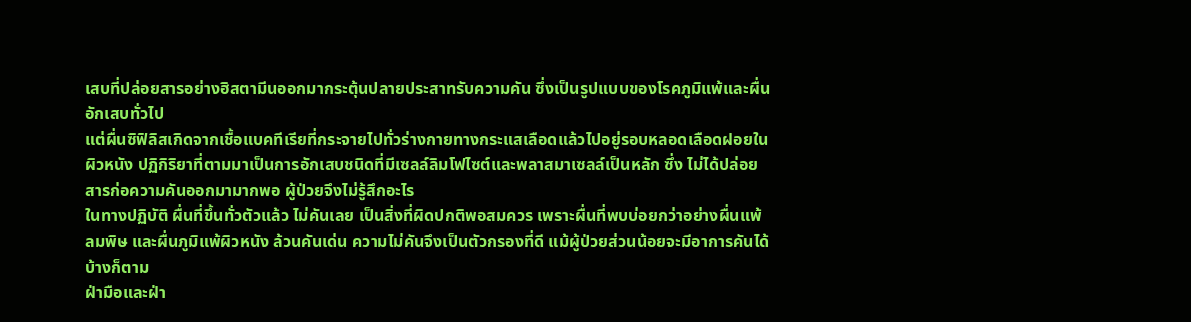เสบที่ปล่อยสารอย่างฮิสตามีนออกมากระตุ้นปลายประสาทรับความคัน ซึ่งเป็นรูปแบบของโรคภูมิแพ้และผื่นอักเสบทั่วไป
แต่ผื่นซิฟิลิสเกิดจากเชื้อแบคทีเรียที่กระจายไปทั่วร่างกายทางกระแสเลือดแล้วไปอยู่รอบหลอดเลือดฝอยในผิวหนัง ปฏิกิริยาที่ตามมาเป็นการอักเสบชนิดที่มีเซลล์ลิมโฟไซต์และพลาสมาเซลล์เป็นหลัก ซึ่ง ไม่ได้ปล่อยสารก่อความคันออกมามากพอ ผู้ป่วยจึงไม่รู้สึกอะไร
ในทางปฏิบัติ ผื่นที่ขึ้นทั่วตัวแล้ว ไม่คันเลย เป็นสิ่งที่ผิดปกติพอสมควร เพราะผื่นที่พบบ่อยกว่าอย่างผื่นแพ้ ลมพิษ และผื่นภูมิแพ้ผิวหนัง ล้วนคันเด่น ความไม่คันจึงเป็นตัวกรองที่ดี แม้ผู้ป่วยส่วนน้อยจะมีอาการคันได้บ้างก็ตาม
ฝ่ามือและฝ่า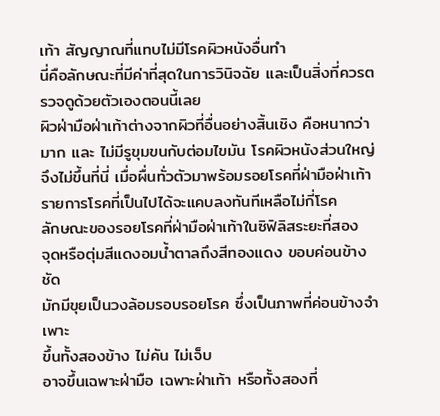เท้า สัญญาณที่แทบไม่มีโรคผิวหนังอื่นทำ
นี่คือลักษณะที่มีค่าที่สุดในการวินิจฉัย และเป็นสิ่งที่ควรตรวจดูด้วยตัวเองตอนนี้เลย
ผิวฝ่ามือฝ่าเท้าต่างจากผิวที่อื่นอย่างสิ้นเชิง คือหนากว่ามาก และ ไม่มีรูขุมขนกับต่อมไขมัน โรคผิวหนังส่วนใหญ่จึงไม่ขึ้นที่นี่ เมื่อผื่นทั่วตัวมาพร้อมรอยโรคที่ฝ่ามือฝ่าเท้า รายการโรคที่เป็นไปได้จะแคบลงทันทีเหลือไม่กี่โรค
ลักษณะของรอยโรคที่ฝ่ามือฝ่าเท้าในซิฟิลิสระยะที่สอง
จุดหรือตุ่มสีแดงอมน้ำตาลถึงสีทองแดง ขอบค่อนข้างชัด
มักมีขุยเป็นวงล้อมรอบรอยโรค ซึ่งเป็นภาพที่ค่อนข้างจำเพาะ
ขึ้นทั้งสองข้าง ไม่คัน ไม่เจ็บ
อาจขึ้นเฉพาะฝ่ามือ เฉพาะฝ่าเท้า หรือทั้งสองที่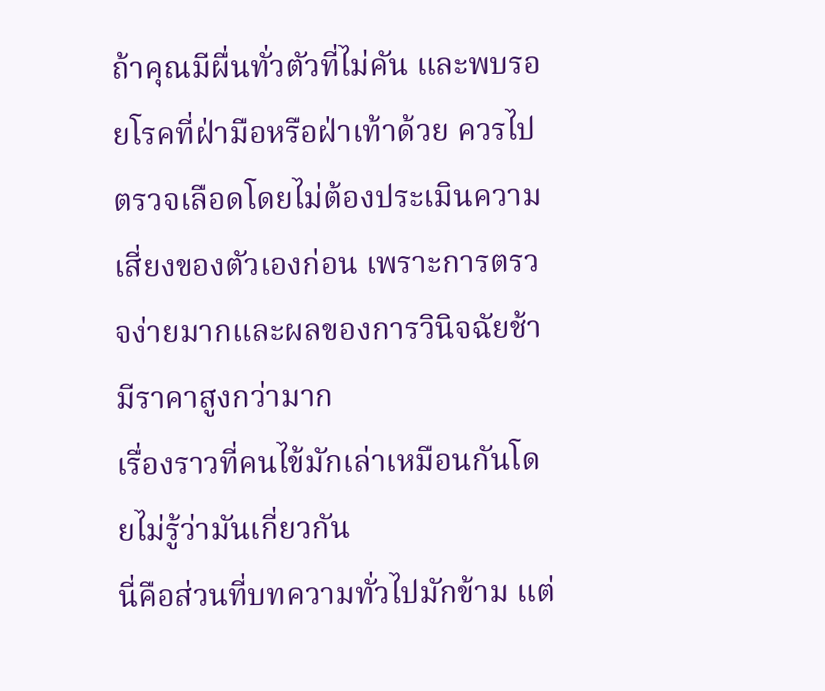ถ้าคุณมีผื่นทั่วตัวที่ไม่คัน และพบรอยโรคที่ฝ่ามือหรือฝ่าเท้าด้วย ควรไปตรวจเลือดโดยไม่ต้องประเมินความเสี่ยงของตัวเองก่อน เพราะการตรวจง่ายมากและผลของการวินิจฉัยช้ามีราคาสูงกว่ามาก
เรื่องราวที่คนไข้มักเล่าเหมือนกันโดยไม่รู้ว่ามันเกี่ยวกัน
นี่คือส่วนที่บทความทั่วไปมักข้าม แต่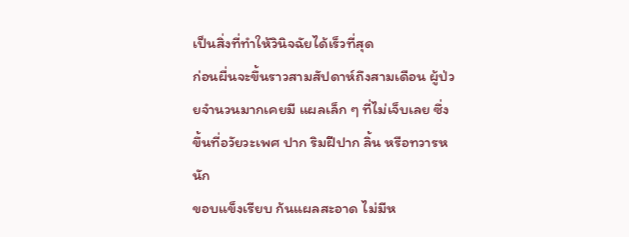เป็นสิ่งที่ทำให้วินิจฉัยได้เร็วที่สุด
ก่อนผื่นจะขึ้นราวสามสัปดาห์ถึงสามเดือน ผู้ป่วยจำนวนมากเคยมี แผลเล็ก ๆ ที่ไม่เจ็บเลย ซึ่ง
ขึ้นที่อวัยวะเพศ ปาก ริมฝีปาก ลิ้น หรือทวารหนัก
ขอบแข็งเรียบ ก้นแผลสะอาด ไม่มีห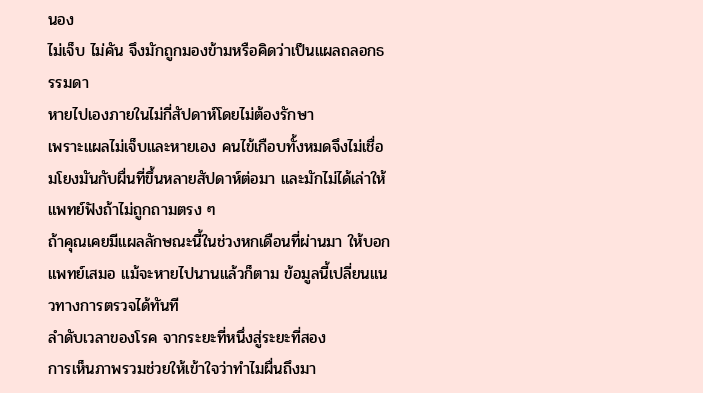นอง
ไม่เจ็บ ไม่คัน จึงมักถูกมองข้ามหรือคิดว่าเป็นแผลถลอกธรรมดา
หายไปเองภายในไม่กี่สัปดาห์โดยไม่ต้องรักษา
เพราะแผลไม่เจ็บและหายเอง คนไข้เกือบทั้งหมดจึงไม่เชื่อมโยงมันกับผื่นที่ขึ้นหลายสัปดาห์ต่อมา และมักไม่ได้เล่าให้แพทย์ฟังถ้าไม่ถูกถามตรง ๆ
ถ้าคุณเคยมีแผลลักษณะนี้ในช่วงหกเดือนที่ผ่านมา ให้บอกแพทย์เสมอ แม้จะหายไปนานแล้วก็ตาม ข้อมูลนี้เปลี่ยนแนวทางการตรวจได้ทันที
ลำดับเวลาของโรค จากระยะที่หนึ่งสู่ระยะที่สอง
การเห็นภาพรวมช่วยให้เข้าใจว่าทำไมผื่นถึงมา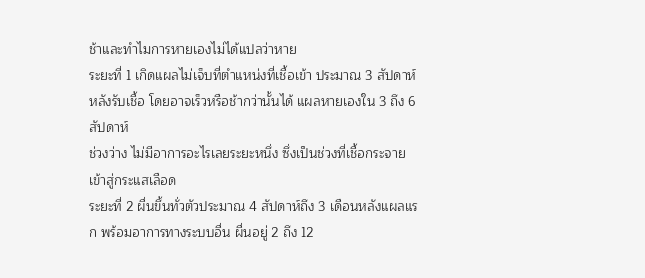ช้าและทำไมการหายเองไม่ได้แปลว่าหาย
ระยะที่ 1 เกิดแผลไม่เจ็บที่ตำแหน่งที่เชื้อเข้า ประมาณ 3 สัปดาห์หลังรับเชื้อ โดยอาจเร็วหรือช้ากว่านั้นได้ แผลหายเองใน 3 ถึง 6 สัปดาห์
ช่วงว่าง ไม่มีอาการอะไรเลยระยะหนึ่ง ซึ่งเป็นช่วงที่เชื้อกระจายเข้าสู่กระแสเลือด
ระยะที่ 2 ผื่นขึ้นทั่วตัวประมาณ 4 สัปดาห์ถึง 3 เดือนหลังแผลแรก พร้อมอาการทางระบบอื่น ผื่นอยู่ 2 ถึง 12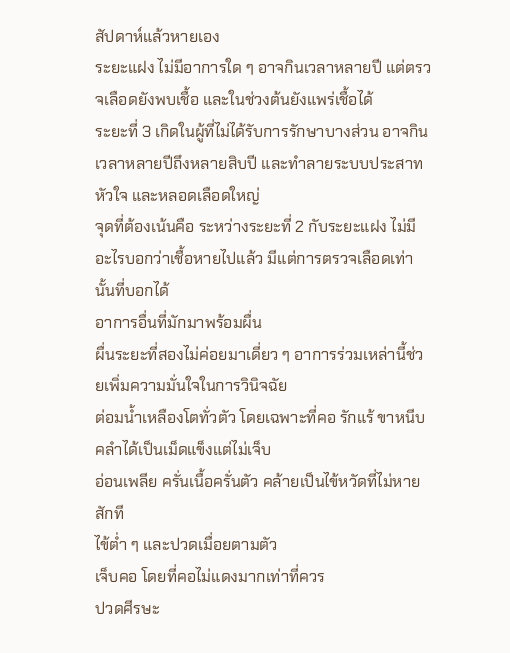สัปดาห์แล้วหายเอง
ระยะแฝง ไม่มีอาการใด ๆ อาจกินเวลาหลายปี แต่ตรวจเลือดยังพบเชื้อ และในช่วงต้นยังแพร่เชื้อได้
ระยะที่ 3 เกิดในผู้ที่ไม่ได้รับการรักษาบางส่วน อาจกินเวลาหลายปีถึงหลายสิบปี และทำลายระบบประสาท หัวใจ และหลอดเลือดใหญ่
จุดที่ต้องเน้นคือ ระหว่างระยะที่ 2 กับระยะแฝง ไม่มีอะไรบอกว่าเชื้อหายไปแล้ว มีแต่การตรวจเลือดเท่านั้นที่บอกได้
อาการอื่นที่มักมาพร้อมผื่น
ผื่นระยะที่สองไม่ค่อยมาเดี่ยว ๆ อาการร่วมเหล่านี้ช่วยเพิ่มความมั่นใจในการวินิจฉัย
ต่อมน้ำเหลืองโตทั่วตัว โดยเฉพาะที่คอ รักแร้ ขาหนีบ คลำได้เป็นเม็ดแข็งแต่ไม่เจ็บ
อ่อนเพลีย ครั่นเนื้อครั่นตัว คล้ายเป็นไข้หวัดที่ไม่หายสักที
ไข้ต่ำ ๆ และปวดเมื่อยตามตัว
เจ็บคอ โดยที่คอไม่แดงมากเท่าที่ควร
ปวดศีรษะ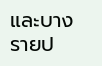และบางรายป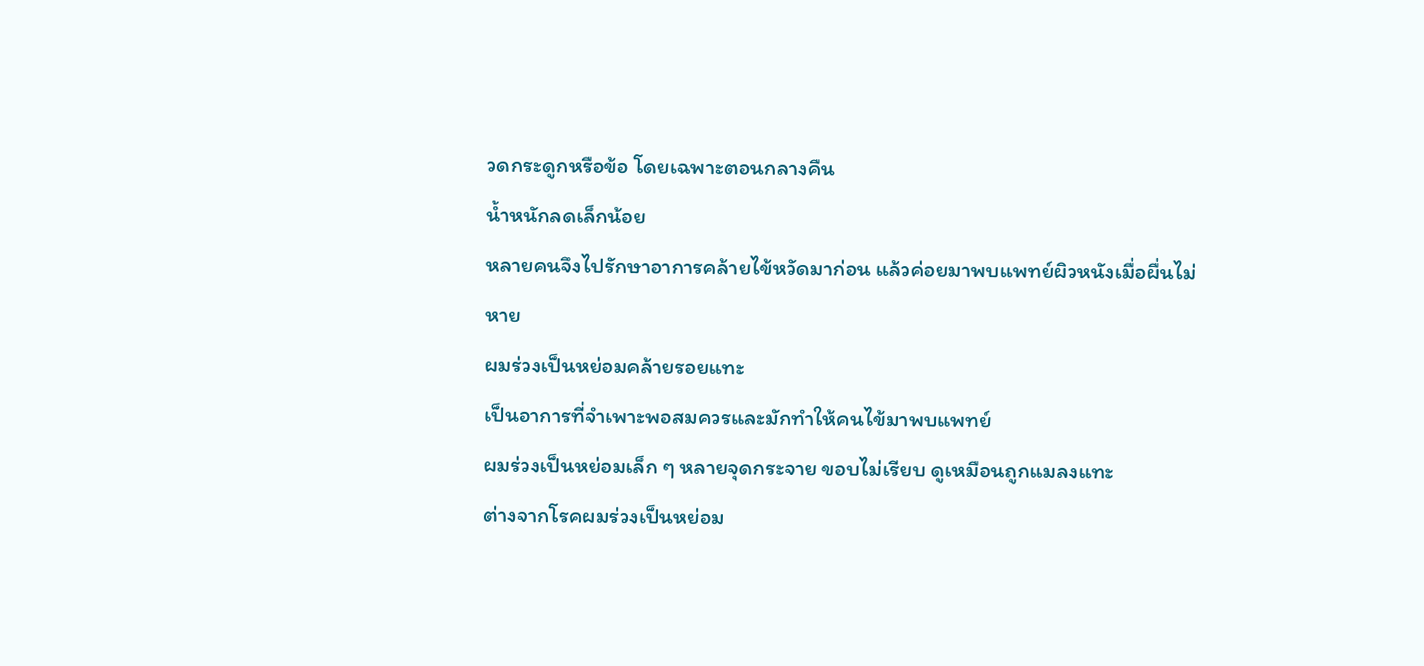วดกระดูกหรือข้อ โดยเฉพาะตอนกลางคืน
น้ำหนักลดเล็กน้อย
หลายคนจึงไปรักษาอาการคล้ายไข้หวัดมาก่อน แล้วค่อยมาพบแพทย์ผิวหนังเมื่อผื่นไม่หาย
ผมร่วงเป็นหย่อมคล้ายรอยแทะ
เป็นอาการที่จำเพาะพอสมควรและมักทำให้คนไข้มาพบแพทย์
ผมร่วงเป็นหย่อมเล็ก ๆ หลายจุดกระจาย ขอบไม่เรียบ ดูเหมือนถูกแมลงแทะ
ต่างจากโรคผมร่วงเป็นหย่อม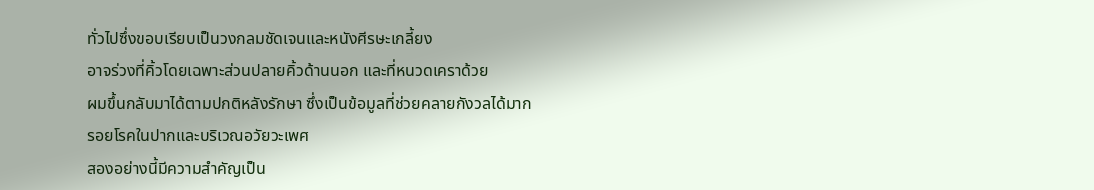ทั่วไปซึ่งขอบเรียบเป็นวงกลมชัดเจนและหนังศีรษะเกลี้ยง
อาจร่วงที่คิ้วโดยเฉพาะส่วนปลายคิ้วด้านนอก และที่หนวดเคราด้วย
ผมขึ้นกลับมาได้ตามปกติหลังรักษา ซึ่งเป็นข้อมูลที่ช่วยคลายกังวลได้มาก
รอยโรคในปากและบริเวณอวัยวะเพศ
สองอย่างนี้มีความสำคัญเป็น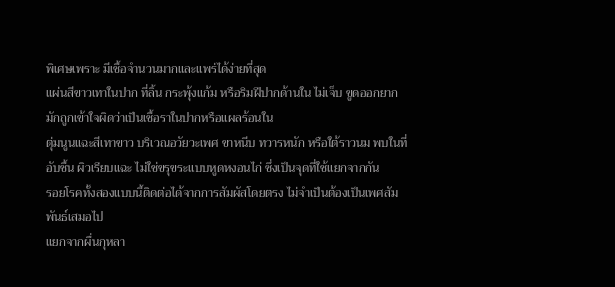พิเศษเพราะ มีเชื้อจำนวนมากและแพร่ได้ง่ายที่สุด
แผ่นสีขาวเทาในปาก ที่ลิ้น กระพุ้งแก้ม หรือริมฝีปากด้านใน ไม่เจ็บ ขูดออกยาก มักถูกเข้าใจผิดว่าเป็นเชื้อราในปากหรือแผลร้อนใน
ตุ่มนูนแฉะสีเทาขาว บริเวณอวัยวะเพศ ขาหนีบ ทวารหนัก หรือใต้ราวนม พบในที่อับชื้น ผิวเรียบแฉะ ไม่ใช่ขรุขระแบบหูดหงอนไก่ ซึ่งเป็นจุดที่ใช้แยกจากกัน
รอยโรคทั้งสองแบบนี้ติดต่อได้จากการสัมผัสโดยตรง ไม่จำเป็นต้องเป็นเพศสัมพันธ์เสมอไป
แยกจากผื่นกุหลา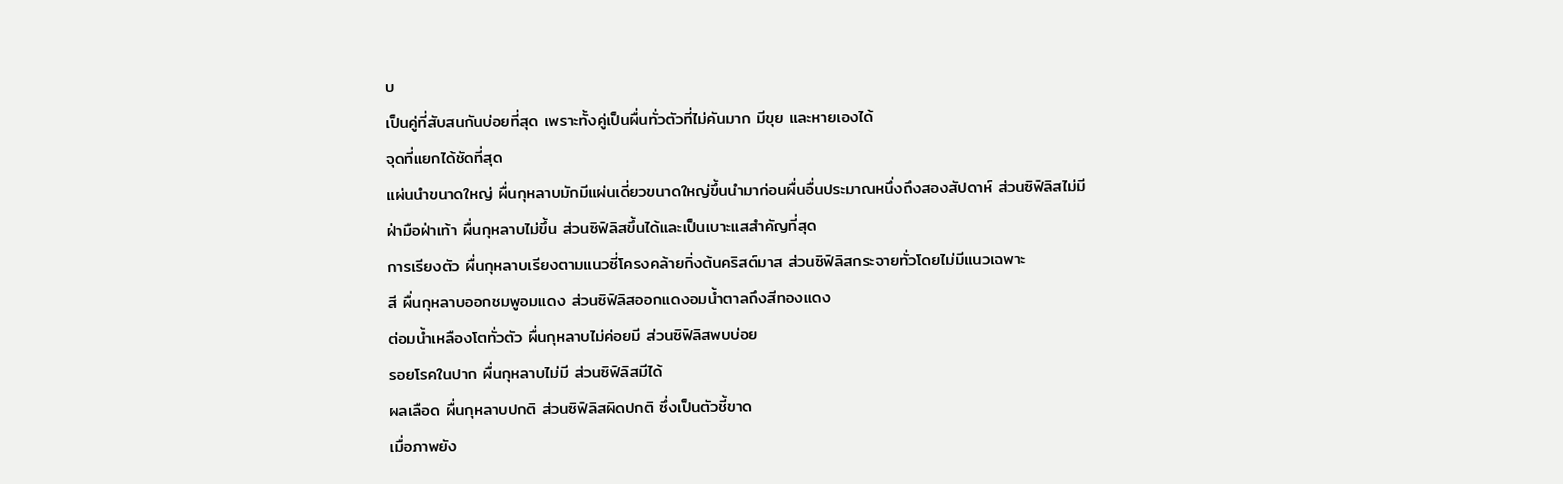บ
เป็นคู่ที่สับสนกันบ่อยที่สุด เพราะทั้งคู่เป็นผื่นทั่วตัวที่ไม่คันมาก มีขุย และหายเองได้
จุดที่แยกได้ชัดที่สุด
แผ่นนำขนาดใหญ่ ผื่นกุหลาบมักมีแผ่นเดี่ยวขนาดใหญ่ขึ้นนำมาก่อนผื่นอื่นประมาณหนึ่งถึงสองสัปดาห์ ส่วนซิฟิลิสไม่มี
ฝ่ามือฝ่าเท้า ผื่นกุหลาบไม่ขึ้น ส่วนซิฟิลิสขึ้นได้และเป็นเบาะแสสำคัญที่สุด
การเรียงตัว ผื่นกุหลาบเรียงตามแนวซี่โครงคล้ายกิ่งต้นคริสต์มาส ส่วนซิฟิลิสกระจายทั่วโดยไม่มีแนวเฉพาะ
สี ผื่นกุหลาบออกชมพูอมแดง ส่วนซิฟิลิสออกแดงอมน้ำตาลถึงสีทองแดง
ต่อมน้ำเหลืองโตทั่วตัว ผื่นกุหลาบไม่ค่อยมี ส่วนซิฟิลิสพบบ่อย
รอยโรคในปาก ผื่นกุหลาบไม่มี ส่วนซิฟิลิสมีได้
ผลเลือด ผื่นกุหลาบปกติ ส่วนซิฟิลิสผิดปกติ ซึ่งเป็นตัวชี้ขาด
เมื่อภาพยัง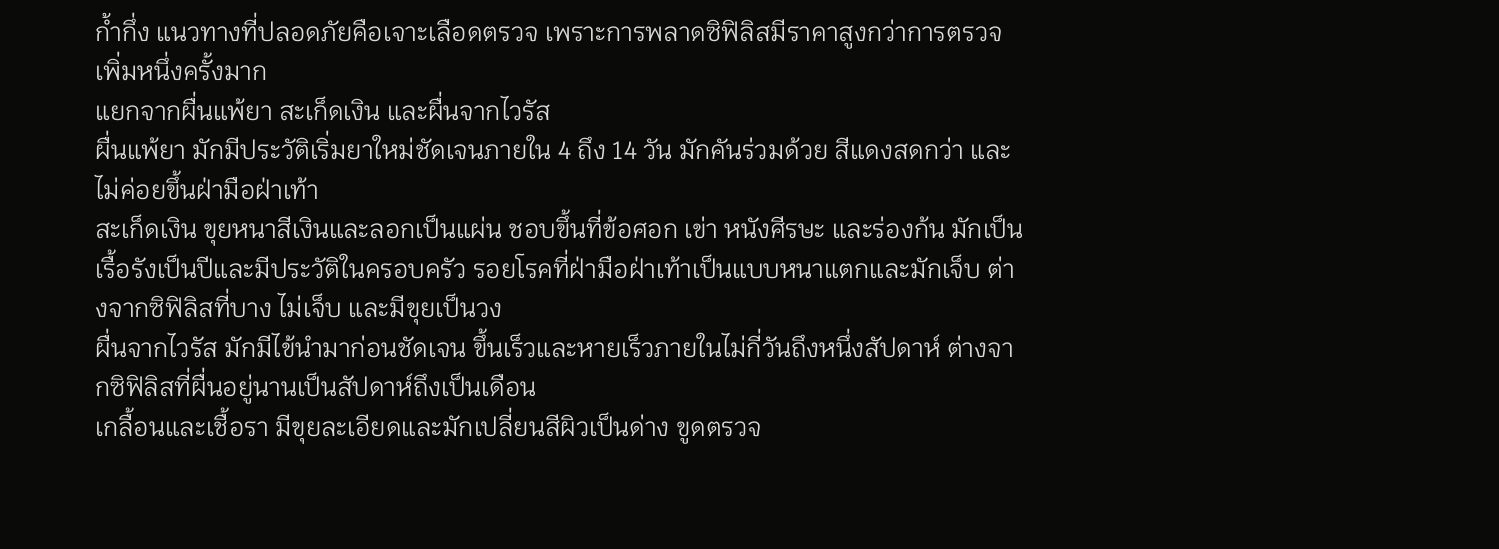ก้ำกึ่ง แนวทางที่ปลอดภัยคือเจาะเลือดตรวจ เพราะการพลาดซิฟิลิสมีราคาสูงกว่าการตรวจเพิ่มหนึ่งครั้งมาก
แยกจากผื่นแพ้ยา สะเก็ดเงิน และผื่นจากไวรัส
ผื่นแพ้ยา มักมีประวัติเริ่มยาใหม่ชัดเจนภายใน 4 ถึง 14 วัน มักคันร่วมด้วย สีแดงสดกว่า และไม่ค่อยขึ้นฝ่ามือฝ่าเท้า
สะเก็ดเงิน ขุยหนาสีเงินและลอกเป็นแผ่น ชอบขึ้นที่ข้อศอก เข่า หนังศีรษะ และร่องก้น มักเป็นเรื้อรังเป็นปีและมีประวัติในครอบครัว รอยโรคที่ฝ่ามือฝ่าเท้าเป็นแบบหนาแตกและมักเจ็บ ต่างจากซิฟิลิสที่บาง ไม่เจ็บ และมีขุยเป็นวง
ผื่นจากไวรัส มักมีไข้นำมาก่อนชัดเจน ขึ้นเร็วและหายเร็วภายในไม่กี่วันถึงหนึ่งสัปดาห์ ต่างจากซิฟิลิสที่ผื่นอยู่นานเป็นสัปดาห์ถึงเป็นเดือน
เกลื้อนและเชื้อรา มีขุยละเอียดและมักเปลี่ยนสีผิวเป็นด่าง ขูดตรวจ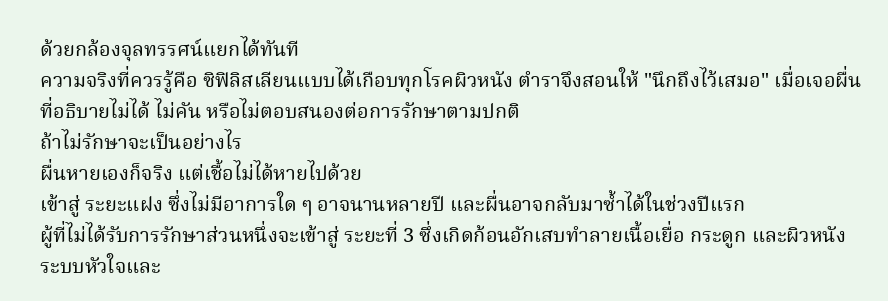ด้วยกล้องจุลทรรศน์แยกได้ทันที
ความจริงที่ควรรู้คือ ซิฟิลิสเลียนแบบได้เกือบทุกโรคผิวหนัง ตำราจึงสอนให้ "นึกถึงไว้เสมอ" เมื่อเจอผื่นที่อธิบายไม่ได้ ไม่คัน หรือไม่ตอบสนองต่อการรักษาตามปกติ
ถ้าไม่รักษาจะเป็นอย่างไร
ผื่นหายเองก็จริง แต่เชื้อไม่ได้หายไปด้วย
เข้าสู่ ระยะแฝง ซึ่งไม่มีอาการใด ๆ อาจนานหลายปี และผื่นอาจกลับมาซ้ำได้ในช่วงปีแรก
ผู้ที่ไม่ได้รับการรักษาส่วนหนึ่งจะเข้าสู่ ระยะที่ 3 ซึ่งเกิดก้อนอักเสบทำลายเนื้อเยื่อ กระดูก และผิวหนัง
ระบบหัวใจและ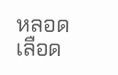หลอดเลือด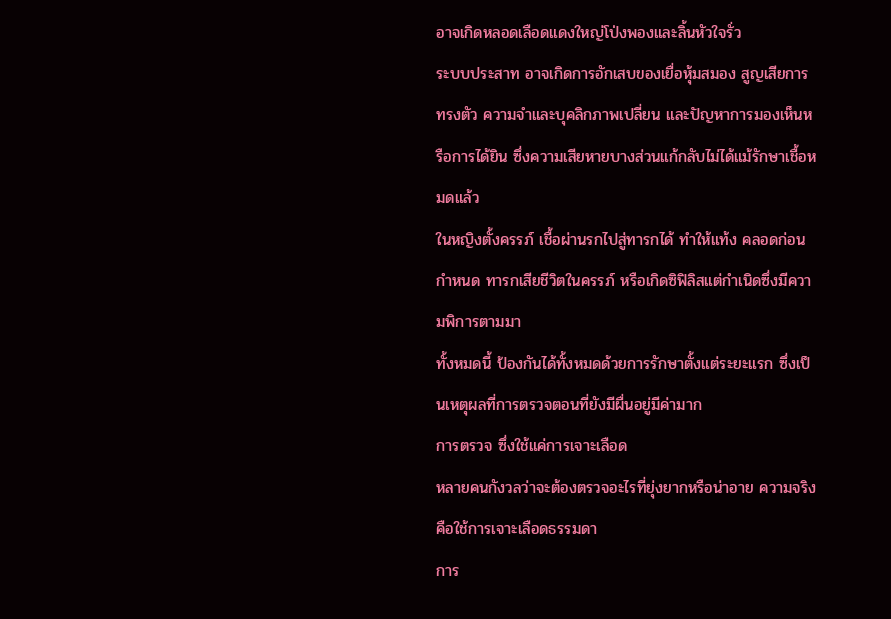อาจเกิดหลอดเลือดแดงใหญ่โป่งพองและลิ้นหัวใจรั่ว
ระบบประสาท อาจเกิดการอักเสบของเยื่อหุ้มสมอง สูญเสียการทรงตัว ความจำและบุคลิกภาพเปลี่ยน และปัญหาการมองเห็นหรือการได้ยิน ซึ่งความเสียหายบางส่วนแก้กลับไม่ได้แม้รักษาเชื้อหมดแล้ว
ในหญิงตั้งครรภ์ เชื้อผ่านรกไปสู่ทารกได้ ทำให้แท้ง คลอดก่อนกำหนด ทารกเสียชีวิตในครรภ์ หรือเกิดซิฟิลิสแต่กำเนิดซึ่งมีความพิการตามมา
ทั้งหมดนี้ ป้องกันได้ทั้งหมดด้วยการรักษาตั้งแต่ระยะแรก ซึ่งเป็นเหตุผลที่การตรวจตอนที่ยังมีผื่นอยู่มีค่ามาก
การตรวจ ซึ่งใช้แค่การเจาะเลือด
หลายคนกังวลว่าจะต้องตรวจอะไรที่ยุ่งยากหรือน่าอาย ความจริงคือใช้การเจาะเลือดธรรมดา
การ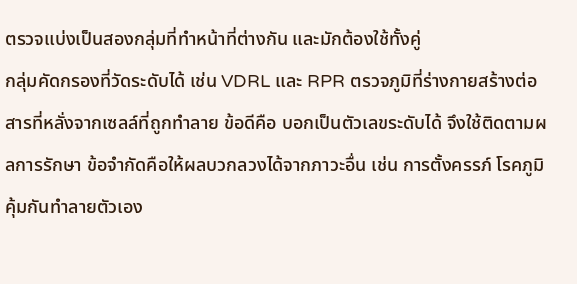ตรวจแบ่งเป็นสองกลุ่มที่ทำหน้าที่ต่างกัน และมักต้องใช้ทั้งคู่
กลุ่มคัดกรองที่วัดระดับได้ เช่น VDRL และ RPR ตรวจภูมิที่ร่างกายสร้างต่อสารที่หลั่งจากเซลล์ที่ถูกทำลาย ข้อดีคือ บอกเป็นตัวเลขระดับได้ จึงใช้ติดตามผลการรักษา ข้อจำกัดคือให้ผลบวกลวงได้จากภาวะอื่น เช่น การตั้งครรภ์ โรคภูมิคุ้มกันทำลายตัวเอง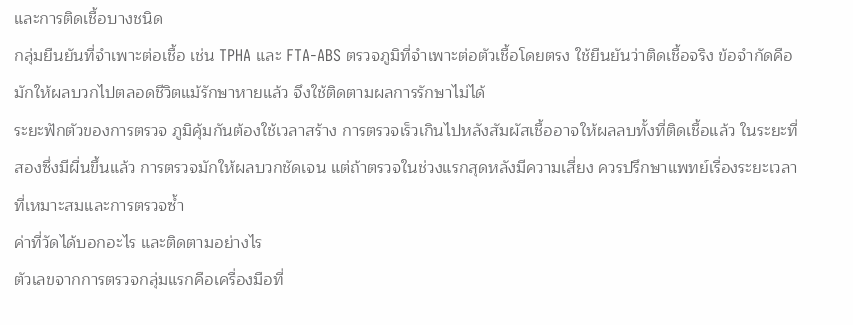และการติดเชื้อบางชนิด
กลุ่มยืนยันที่จำเพาะต่อเชื้อ เช่น TPHA และ FTA-ABS ตรวจภูมิที่จำเพาะต่อตัวเชื้อโดยตรง ใช้ยืนยันว่าติดเชื้อจริง ข้อจำกัดคือ มักให้ผลบวกไปตลอดชีวิตแม้รักษาหายแล้ว จึงใช้ติดตามผลการรักษาไม่ได้
ระยะฟักตัวของการตรวจ ภูมิคุ้มกันต้องใช้เวลาสร้าง การตรวจเร็วเกินไปหลังสัมผัสเชื้ออาจให้ผลลบทั้งที่ติดเชื้อแล้ว ในระยะที่สองซึ่งมีผื่นขึ้นแล้ว การตรวจมักให้ผลบวกชัดเจน แต่ถ้าตรวจในช่วงแรกสุดหลังมีความเสี่ยง ควรปรึกษาแพทย์เรื่องระยะเวลาที่เหมาะสมและการตรวจซ้ำ
ค่าที่วัดได้บอกอะไร และติดตามอย่างไร
ตัวเลขจากการตรวจกลุ่มแรกคือเครื่องมือที่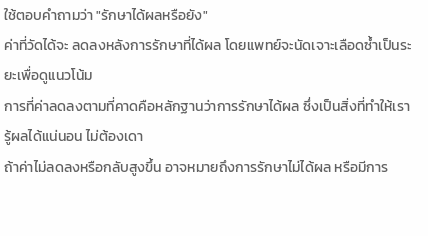ใช้ตอบคำถามว่า "รักษาได้ผลหรือยัง"
ค่าที่วัดได้จะ ลดลงหลังการรักษาที่ได้ผล โดยแพทย์จะนัดเจาะเลือดซ้ำเป็นระยะเพื่อดูแนวโน้ม
การที่ค่าลดลงตามที่คาดคือหลักฐานว่าการรักษาได้ผล ซึ่งเป็นสิ่งที่ทำให้เรารู้ผลได้แน่นอน ไม่ต้องเดา
ถ้าค่าไม่ลดลงหรือกลับสูงขึ้น อาจหมายถึงการรักษาไม่ได้ผล หรือมีการ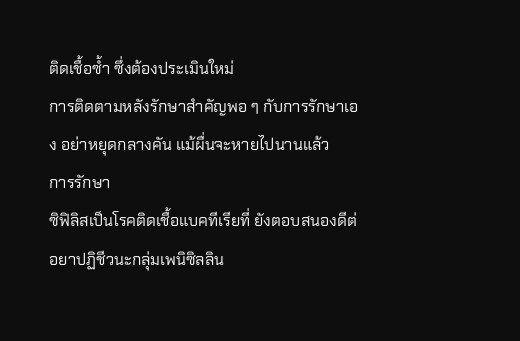ติดเชื้อซ้ำ ซึ่งต้องประเมินใหม่
การติดตามหลังรักษาสำคัญพอ ๆ กับการรักษาเอง อย่าหยุดกลางคัน แม้ผื่นจะหายไปนานแล้ว
การรักษา
ซิฟิลิสเป็นโรคติดเชื้อแบคทีเรียที่ ยังตอบสนองดีต่อยาปฏิชีวนะกลุ่มเพนิซิลลิน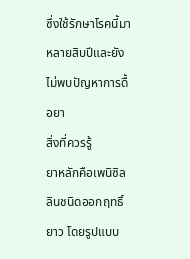ซึ่งใช้รักษาโรคนี้มาหลายสิบปีและยังไม่พบปัญหาการดื้อยา
สิ่งที่ควรรู้
ยาหลักคือเพนิซิลลินชนิดออกฤทธิ์ยาว โดยรูปแบบ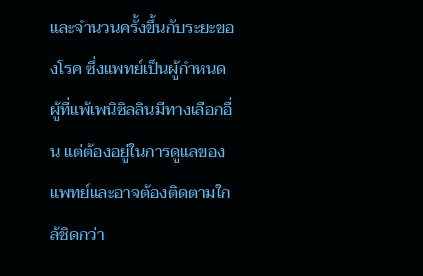และจำนวนครั้งขึ้นกับระยะของโรค ซึ่งแพทย์เป็นผู้กำหนด
ผู้ที่แพ้เพนิซิลลินมีทางเลือกอื่น แต่ต้องอยู่ในการดูแลของแพทย์และอาจต้องติดตามใกล้ชิดกว่า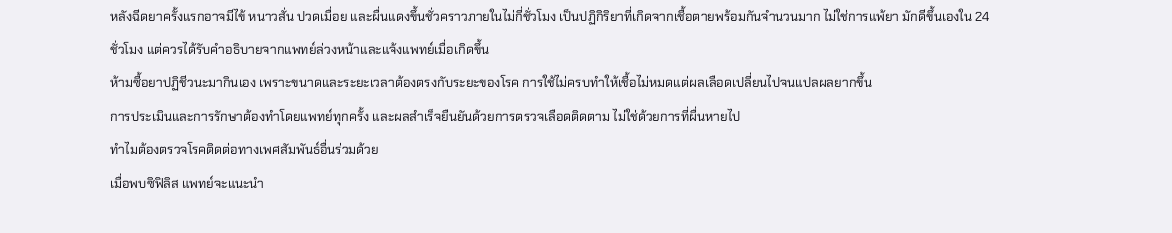หลังฉีดยาครั้งแรกอาจมีไข้ หนาวสั่น ปวดเมื่อย และผื่นแดงขึ้นชั่วคราวภายในไม่กี่ชั่วโมง เป็นปฏิกิริยาที่เกิดจากเชื้อตายพร้อมกันจำนวนมาก ไม่ใช่การแพ้ยา มักดีขึ้นเองใน 24 ชั่วโมง แต่ควรได้รับคำอธิบายจากแพทย์ล่วงหน้าและแจ้งแพทย์เมื่อเกิดขึ้น
ห้ามซื้อยาปฏิชีวนะมากินเอง เพราะขนาดและระยะเวลาต้องตรงกับระยะของโรค การใช้ไม่ครบทำให้เชื้อไม่หมดแต่ผลเลือดเปลี่ยนไปจนแปลผลยากขึ้น
การประเมินและการรักษาต้องทำโดยแพทย์ทุกครั้ง และผลสำเร็จยืนยันด้วยการตรวจเลือดติดตาม ไม่ใช่ด้วยการที่ผื่นหายไป
ทำไมต้องตรวจโรคติดต่อทางเพศสัมพันธ์อื่นร่วมด้วย
เมื่อพบซิฟิลิส แพทย์จะแนะนำ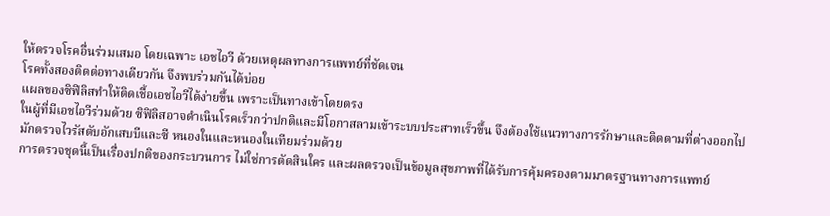ให้ตรวจโรคอื่นร่วมเสมอ โดยเฉพาะ เอชไอวี ด้วยเหตุผลทางการแพทย์ที่ชัดเจน
โรคทั้งสองติดต่อทางเดียวกัน จึงพบร่วมกันได้บ่อย
แผลของซิฟิลิสทำให้ติดเชื้อเอชไอวีได้ง่ายขึ้น เพราะเป็นทางเข้าโดยตรง
ในผู้ที่มีเอชไอวีร่วมด้วย ซิฟิลิสอาจดำเนินโรคเร็วกว่าปกติและมีโอกาสลามเข้าระบบประสาทเร็วขึ้น จึงต้องใช้แนวทางการรักษาและติดตามที่ต่างออกไป
มักตรวจไวรัสตับอักเสบบีและซี หนองในและหนองในเทียมร่วมด้วย
การตรวจชุดนี้เป็นเรื่องปกติของกระบวนการ ไม่ใช่การตัดสินใคร และผลตรวจเป็นข้อมูลสุขภาพที่ได้รับการคุ้มครองตามมาตรฐานทางการแพทย์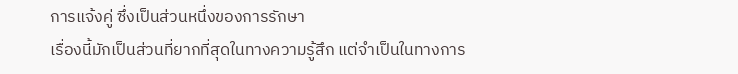การแจ้งคู่ ซึ่งเป็นส่วนหนึ่งของการรักษา
เรื่องนี้มักเป็นส่วนที่ยากที่สุดในทางความรู้สึก แต่จำเป็นในทางการ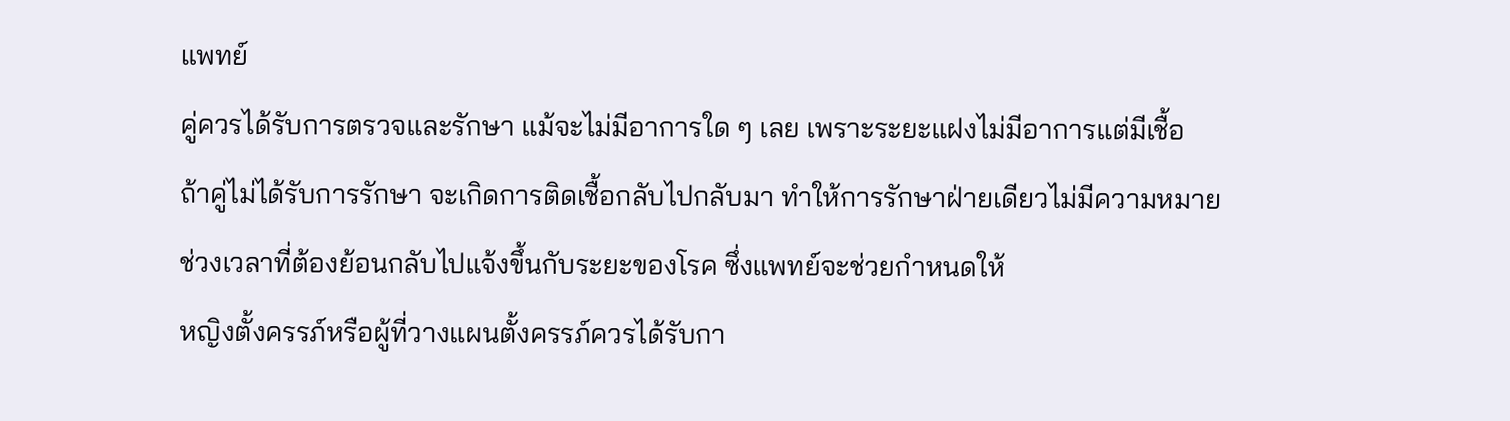แพทย์
คู่ควรได้รับการตรวจและรักษา แม้จะไม่มีอาการใด ๆ เลย เพราะระยะแฝงไม่มีอาการแต่มีเชื้อ
ถ้าคู่ไม่ได้รับการรักษา จะเกิดการติดเชื้อกลับไปกลับมา ทำให้การรักษาฝ่ายเดียวไม่มีความหมาย
ช่วงเวลาที่ต้องย้อนกลับไปแจ้งขึ้นกับระยะของโรค ซึ่งแพทย์จะช่วยกำหนดให้
หญิงตั้งครรภ์หรือผู้ที่วางแผนตั้งครรภ์ควรได้รับกา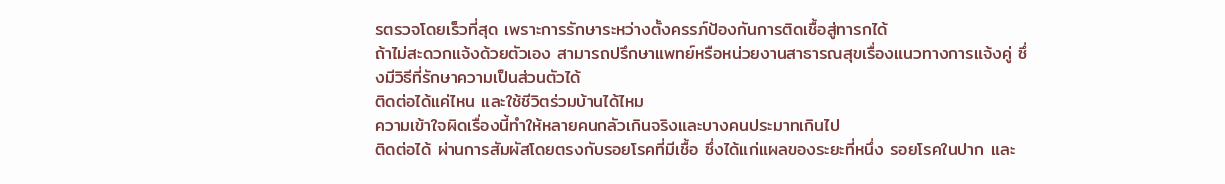รตรวจโดยเร็วที่สุด เพราะการรักษาระหว่างตั้งครรภ์ป้องกันการติดเชื้อสู่ทารกได้
ถ้าไม่สะดวกแจ้งด้วยตัวเอง สามารถปรึกษาแพทย์หรือหน่วยงานสาธารณสุขเรื่องแนวทางการแจ้งคู่ ซึ่งมีวิธีที่รักษาความเป็นส่วนตัวได้
ติดต่อได้แค่ไหน และใช้ชีวิตร่วมบ้านได้ไหม
ความเข้าใจผิดเรื่องนี้ทำให้หลายคนกลัวเกินจริงและบางคนประมาทเกินไป
ติดต่อได้ ผ่านการสัมผัสโดยตรงกับรอยโรคที่มีเชื้อ ซึ่งได้แก่แผลของระยะที่หนึ่ง รอยโรคในปาก และ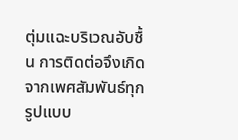ตุ่มแฉะบริเวณอับชื้น การติดต่อจึงเกิดจากเพศสัมพันธ์ทุกรูปแบบ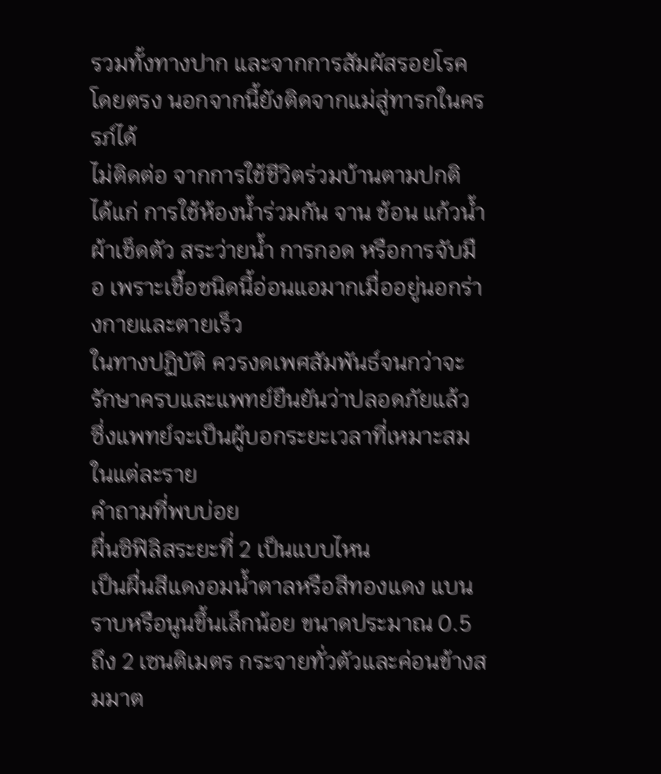รวมทั้งทางปาก และจากการสัมผัสรอยโรคโดยตรง นอกจากนี้ยังติดจากแม่สู่ทารกในครรภ์ได้
ไม่ติดต่อ จากการใช้ชีวิตร่วมบ้านตามปกติ ได้แก่ การใช้ห้องน้ำร่วมกัน จาน ช้อน แก้วน้ำ ผ้าเช็ดตัว สระว่ายน้ำ การกอด หรือการจับมือ เพราะเชื้อชนิดนี้อ่อนแอมากเมื่ออยู่นอกร่างกายและตายเร็ว
ในทางปฏิบัติ ควรงดเพศสัมพันธ์จนกว่าจะรักษาครบและแพทย์ยืนยันว่าปลอดภัยแล้ว ซึ่งแพทย์จะเป็นผู้บอกระยะเวลาที่เหมาะสมในแต่ละราย
คำถามที่พบบ่อย
ผื่นซิฟิลิสระยะที่ 2 เป็นแบบไหน
เป็นผื่นสีแดงอมน้ำตาลหรือสีทองแดง แบนราบหรือนูนขึ้นเล็กน้อย ขนาดประมาณ 0.5 ถึง 2 เซนติเมตร กระจายทั่วตัวและค่อนข้างสมมาต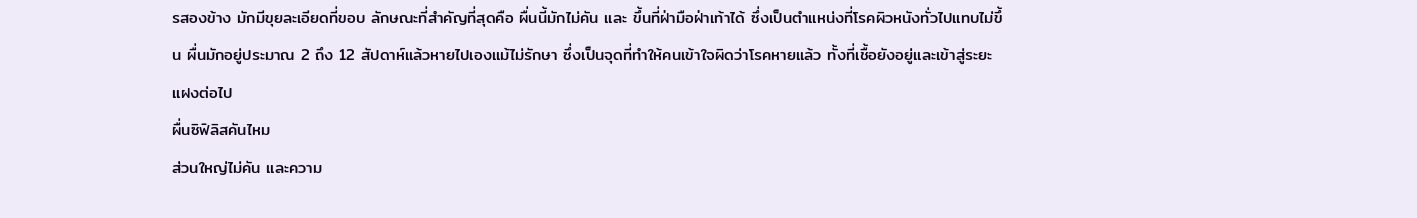รสองข้าง มักมีขุยละเอียดที่ขอบ ลักษณะที่สำคัญที่สุดคือ ผื่นนี้มักไม่คัน และ ขึ้นที่ฝ่ามือฝ่าเท้าได้ ซึ่งเป็นตำแหน่งที่โรคผิวหนังทั่วไปแทบไม่ขึ้น ผื่นมักอยู่ประมาณ 2 ถึง 12 สัปดาห์แล้วหายไปเองแม้ไม่รักษา ซึ่งเป็นจุดที่ทำให้คนเข้าใจผิดว่าโรคหายแล้ว ทั้งที่เชื้อยังอยู่และเข้าสู่ระยะแฝงต่อไป
ผื่นซิฟิลิสคันไหม
ส่วนใหญ่ไม่คัน และความ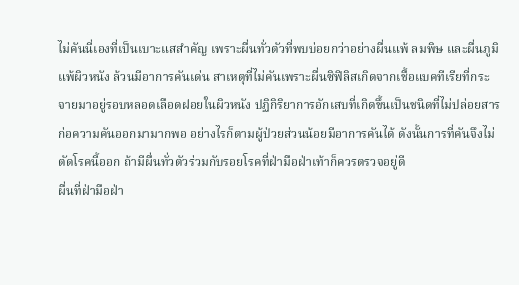ไม่คันนี่เองที่เป็นเบาะแสสำคัญ เพราะผื่นทั่วตัวที่พบบ่อยกว่าอย่างผื่นแพ้ ลมพิษ และผื่นภูมิแพ้ผิวหนัง ล้วนมีอาการคันเด่น สาเหตุที่ไม่คันเพราะผื่นซิฟิลิสเกิดจากเชื้อแบคทีเรียที่กระจายมาอยู่รอบหลอดเลือดฝอยในผิวหนัง ปฏิกิริยาการอักเสบที่เกิดขึ้นเป็นชนิดที่ไม่ปล่อยสารก่อความคันออกมามากพอ อย่างไรก็ตามผู้ป่วยส่วนน้อยมีอาการคันได้ ดังนั้นการที่คันจึงไม่ตัดโรคนี้ออก ถ้ามีผื่นทั่วตัวร่วมกับรอยโรคที่ฝ่ามือฝ่าเท้าก็ควรตรวจอยู่ดี
ผื่นที่ฝ่ามือฝ่า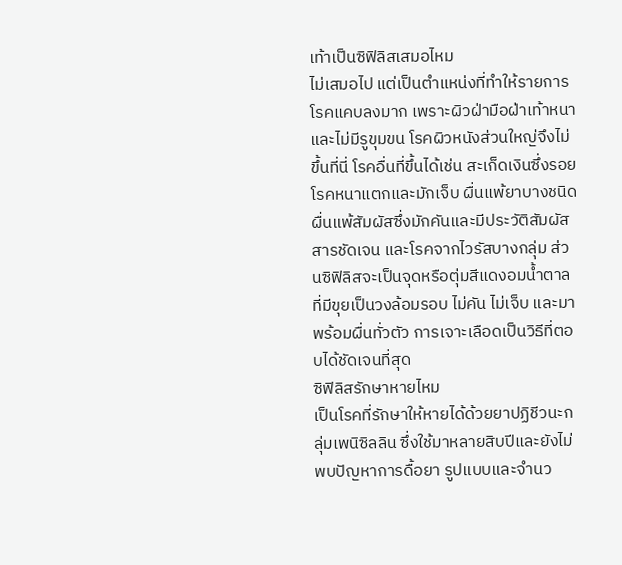เท้าเป็นซิฟิลิสเสมอไหม
ไม่เสมอไป แต่เป็นตำแหน่งที่ทำให้รายการโรคแคบลงมาก เพราะผิวฝ่ามือฝ่าเท้าหนาและไม่มีรูขุมขน โรคผิวหนังส่วนใหญ่จึงไม่ขึ้นที่นี่ โรคอื่นที่ขึ้นได้เช่น สะเก็ดเงินซึ่งรอยโรคหนาแตกและมักเจ็บ ผื่นแพ้ยาบางชนิด ผื่นแพ้สัมผัสซึ่งมักคันและมีประวัติสัมผัสสารชัดเจน และโรคจากไวรัสบางกลุ่ม ส่วนซิฟิลิสจะเป็นจุดหรือตุ่มสีแดงอมน้ำตาลที่มีขุยเป็นวงล้อมรอบ ไม่คัน ไม่เจ็บ และมาพร้อมผื่นทั่วตัว การเจาะเลือดเป็นวิธีที่ตอบได้ชัดเจนที่สุด
ซิฟิลิสรักษาหายไหม
เป็นโรคที่รักษาให้หายได้ด้วยยาปฏิชีวนะกลุ่มเพนิซิลลิน ซึ่งใช้มาหลายสิบปีและยังไม่พบปัญหาการดื้อยา รูปแบบและจำนว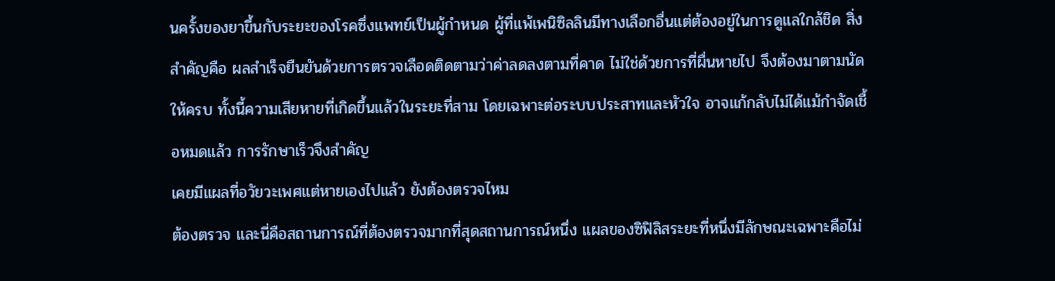นครั้งของยาขึ้นกับระยะของโรคซึ่งแพทย์เป็นผู้กำหนด ผู้ที่แพ้เพนิซิลลินมีทางเลือกอื่นแต่ต้องอยู่ในการดูแลใกล้ชิด สิ่งสำคัญคือ ผลสำเร็จยืนยันด้วยการตรวจเลือดติดตามว่าค่าลดลงตามที่คาด ไม่ใช่ด้วยการที่ผื่นหายไป จึงต้องมาตามนัดให้ครบ ทั้งนี้ความเสียหายที่เกิดขึ้นแล้วในระยะที่สาม โดยเฉพาะต่อระบบประสาทและหัวใจ อาจแก้กลับไม่ได้แม้กำจัดเชื้อหมดแล้ว การรักษาเร็วจึงสำคัญ
เคยมีแผลที่อวัยวะเพศแต่หายเองไปแล้ว ยังต้องตรวจไหม
ต้องตรวจ และนี่คือสถานการณ์ที่ต้องตรวจมากที่สุดสถานการณ์หนึ่ง แผลของซิฟิลิสระยะที่หนึ่งมีลักษณะเฉพาะคือไม่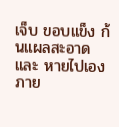เจ็บ ขอบแข็ง ก้นแผลสะอาด และ หายไปเองภาย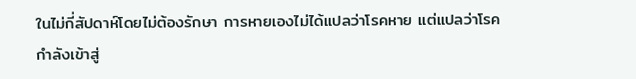ในไม่กี่สัปดาห์โดยไม่ต้องรักษา การหายเองไม่ได้แปลว่าโรคหาย แต่แปลว่าโรคกำลังเข้าสู่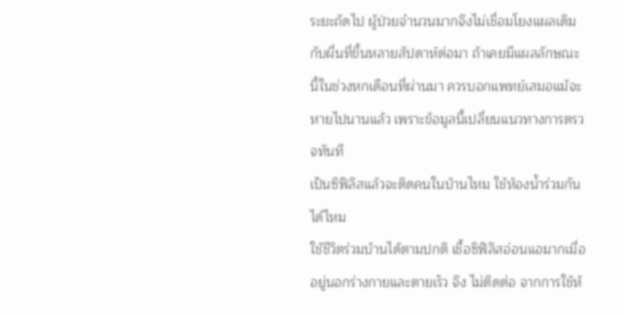ระยะถัดไป ผู้ป่วยจำนวนมากจึงไม่เชื่อมโยงแผลเดิมกับผื่นที่ขึ้นหลายสัปดาห์ต่อมา ถ้าเคยมีแผลลักษณะนี้ในช่วงหกเดือนที่ผ่านมา ควรบอกแพทย์เสมอแม้จะหายไปนานแล้ว เพราะข้อมูลนี้เปลี่ยนแนวทางการตรวจทันที
เป็นซิฟิลิสแล้วจะติดคนในบ้านไหม ใช้ห้องน้ำร่วมกันได้ไหม
ใช้ชีวิตร่วมบ้านได้ตามปกติ เชื้อซิฟิลิสอ่อนแอมากเมื่ออยู่นอกร่างกายและตายเร็ว จึง ไม่ติดต่อ จากการใช้ห้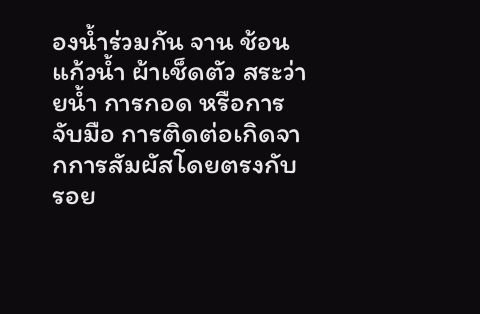องน้ำร่วมกัน จาน ช้อน แก้วน้ำ ผ้าเช็ดตัว สระว่ายน้ำ การกอด หรือการจับมือ การติดต่อเกิดจากการสัมผัสโดยตรงกับรอย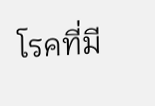โรคที่มี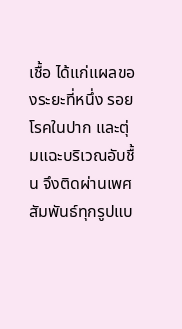เชื้อ ได้แก่แผลของระยะที่หนึ่ง รอยโรคในปาก และตุ่มแฉะบริเวณอับชื้น จึงติดผ่านเพศสัมพันธ์ทุกรูปแบ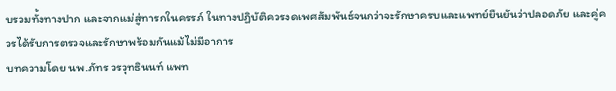บรวมทั้งทางปาก และจากแม่สู่ทารกในครรภ์ ในทางปฏิบัติควรงดเพศสัมพันธ์จนกว่าจะรักษาครบและแพทย์ยืนยันว่าปลอดภัย และคู่ควรได้รับการตรวจและรักษาพร้อมกันแม้ไม่มีอาการ
บทความโดย นพ.ภัทร วรวุทธินนท์ แพท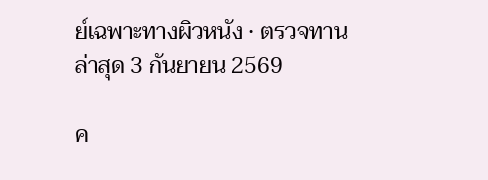ย์เฉพาะทางผิวหนัง · ตรวจทานล่าสุด 3 กันยายน 2569

ค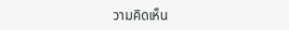วามคิดเห็น